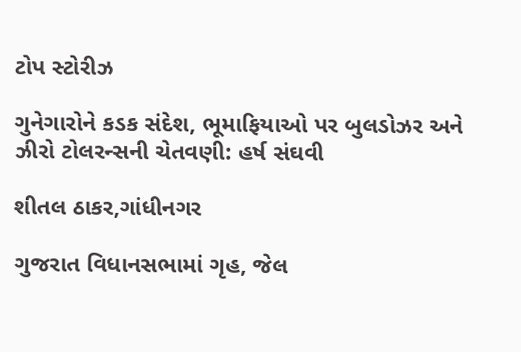ટોપ સ્ટોરીઝ

ગુનેગારોને કડક સંદેશ, ભૂમાફિયાઓ પર બુલડોઝર અને ઝીરો ટોલરન્સની ચેતવણી: હર્ષ સંઘવી

શીતલ ઠાકર,ગાંધીનગર

ગુજરાત વિધાનસભામાં ગૃહ, જેલ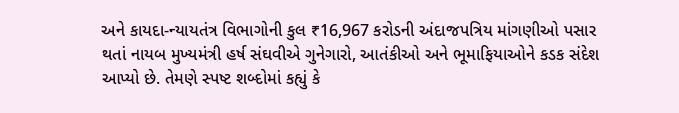અને કાયદા-ન્યાયતંત્ર વિભાગોની કુલ ₹16,967 કરોડની અંદાજપત્રિય માંગણીઓ પસાર થતાં નાયબ મુખ્યમંત્રી હર્ષ સંઘવીએ ગુનેગારો, આતંકીઓ અને ભૂમાફિયાઓને કડક સંદેશ આપ્યો છે. તેમણે સ્પષ્ટ શબ્દોમાં કહ્યું કે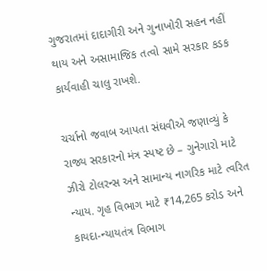ગુજરાતમાં દાદાગીરી અને ગુનાખોરી સહન નહીં થાય અને અસામાજિક તત્વો સામે સરકાર કડક કાર્યવાહી ચાલુ રાખશે.

ચર્ચાનો જવાબ આપતા સંઘવીએ જણાવ્યું કે રાજ્ય સરકારનો મંત્ર સ્પષ્ટ છે – ગુનેગારો માટે ઝીરો ટોલરન્સ અને સામાન્ય નાગરિક માટે ત્વરિત ન્યાય. ગૃહ વિભાગ માટે ₹14,265 કરોડ અને કાયદા-ન્યાયતંત્ર વિભાગ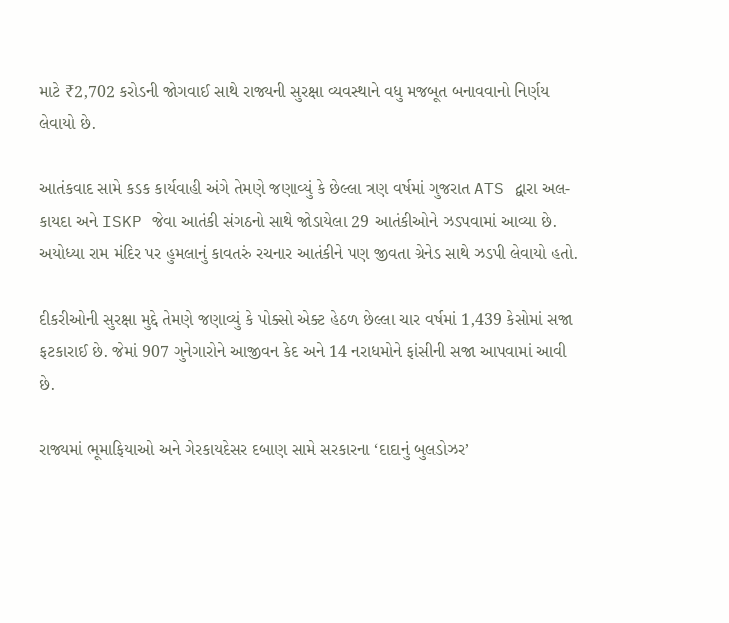માટે ₹2,702 કરોડની જોગવાઈ સાથે રાજ્યની સુરક્ષા વ્યવસ્થાને વધુ મજબૂત બનાવવાનો નિર્ણય લેવાયો છે.

આતંકવાદ સામે કડક કાર્યવાહી અંગે તેમણે જણાવ્યું કે છેલ્લા ત્રણ વર્ષમાં ગુજરાત ATS દ્વારા અલ-કાયદા અને ISKP જેવા આતંકી સંગઠનો સાથે જોડાયેલા 29 આતંકીઓને ઝડપવામાં આવ્યા છે. અયોધ્યા રામ મંદિર પર હુમલાનું કાવતરું રચનાર આતંકીને પણ જીવતા ગ્રેનેડ સાથે ઝડપી લેવાયો હતો.

દીકરીઓની સુરક્ષા મુદ્દે તેમણે જણાવ્યું કે પોક્સો એક્ટ હેઠળ છેલ્લા ચાર વર્ષમાં 1,439 કેસોમાં સજા ફટકારાઈ છે. જેમાં 907 ગુનેગારોને આજીવન કેદ અને 14 નરાધમોને ફાંસીની સજા આપવામાં આવી છે.

રાજ્યમાં ભૂમાફિયાઓ અને ગેરકાયદેસર દબાણ સામે સરકારના ‘દાદાનું બુલડોઝર’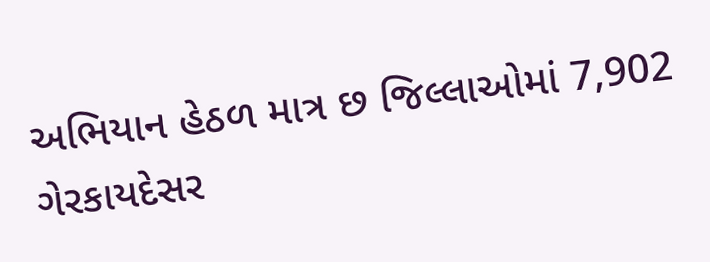અભિયાન હેઠળ માત્ર છ જિલ્લાઓમાં 7,902 ગેરકાયદેસર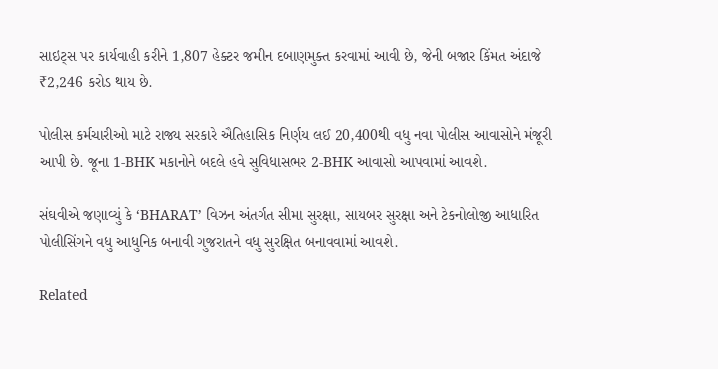સાઇટ્સ પર કાર્યવાહી કરીને 1,807 હેક્ટર જમીન દબાણમુક્ત કરવામાં આવી છે, જેની બજાર કિંમત અંદાજે ₹2,246 કરોડ થાય છે.

પોલીસ કર્મચારીઓ માટે રાજ્ય સરકારે ઐતિહાસિક નિર્ણય લઈ 20,400થી વધુ નવા પોલીસ આવાસોને મંજૂરી આપી છે. જૂના 1-BHK મકાનોને બદલે હવે સુવિધાસભર 2-BHK આવાસો આપવામાં આવશે.

સંઘવીએ જણાવ્યું કે ‘BHARAT’ વિઝન અંતર્ગત સીમા સુરક્ષા, સાયબર સુરક્ષા અને ટેકનોલોજી આધારિત પોલીસિંગને વધુ આધુનિક બનાવી ગુજરાતને વધુ સુરક્ષિત બનાવવામાં આવશે.

Related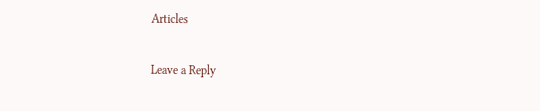Articles

Leave a Reply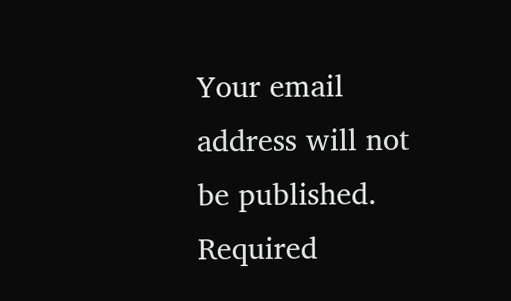Your email address will not be published. Required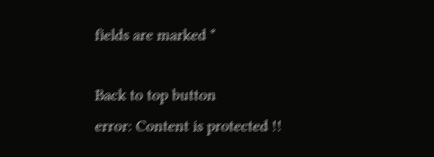fields are marked *

Back to top button
error: Content is protected !!